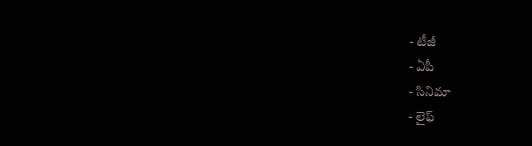- టీజీ
- ఏపీ
- సినిమా
- లైఫ్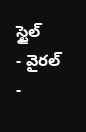స్టైల్
- వైరల్
-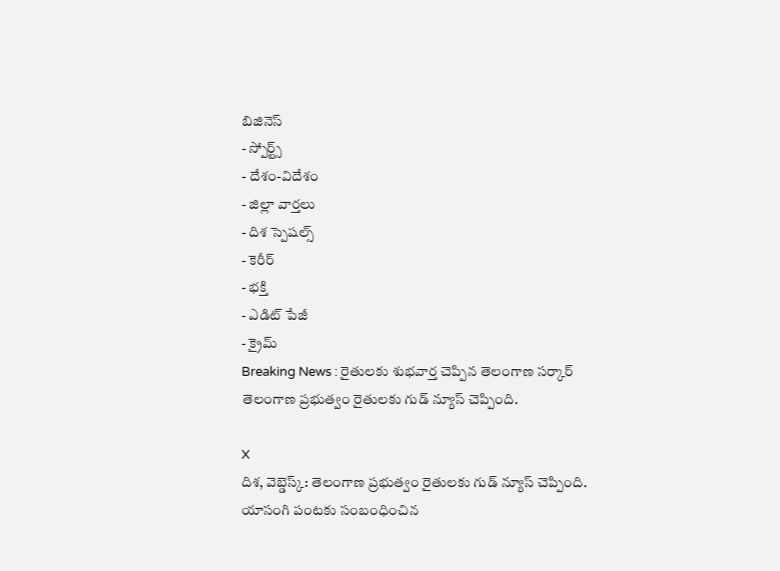బిజినెస్
- స్పోర్ట్స్
- దేశం-విదేశం
- జిల్లా వార్తలు
- దిశ స్పెషల్స్
- కెరీర్
- భక్తి
- ఎడిట్ పేజీ
- క్రైమ్
Breaking News : రైతులకు శుభవార్త చెప్పిన తెలంగాణ సర్కార్
తెలంగాణ ప్రభుత్వం రైతులకు గుడ్ న్యూస్ చెప్పింది.

X
దిశ, వెబ్డెస్క్: తెలంగాణ ప్రభుత్వం రైతులకు గుడ్ న్యూస్ చెప్పింది. యాసంగి పంటకు సంబంధించిన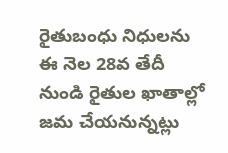రైతుబంధు నిధులను ఈ నెల 28వ తేదీ నుండి రైతుల ఖాతాల్లో జమ చేయనున్నట్లు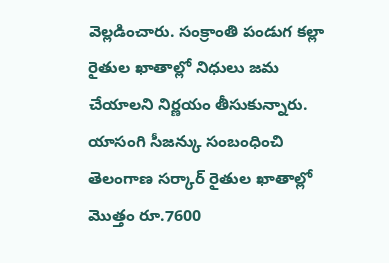వెల్లడించారు. సంక్రాంతి పండుగ కల్లా రైతుల ఖాతాల్లో నిధులు జమ చేయాలని నిర్ణయం తీసుకున్నారు. యాసంగి సీజన్కు సంబంధించి తెలంగాణ సర్కార్ రైతుల ఖాతాల్లో మొత్తం రూ.7600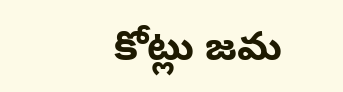కోట్లు జమ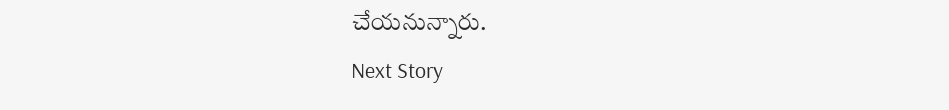చేయనున్నారు.
Next Story